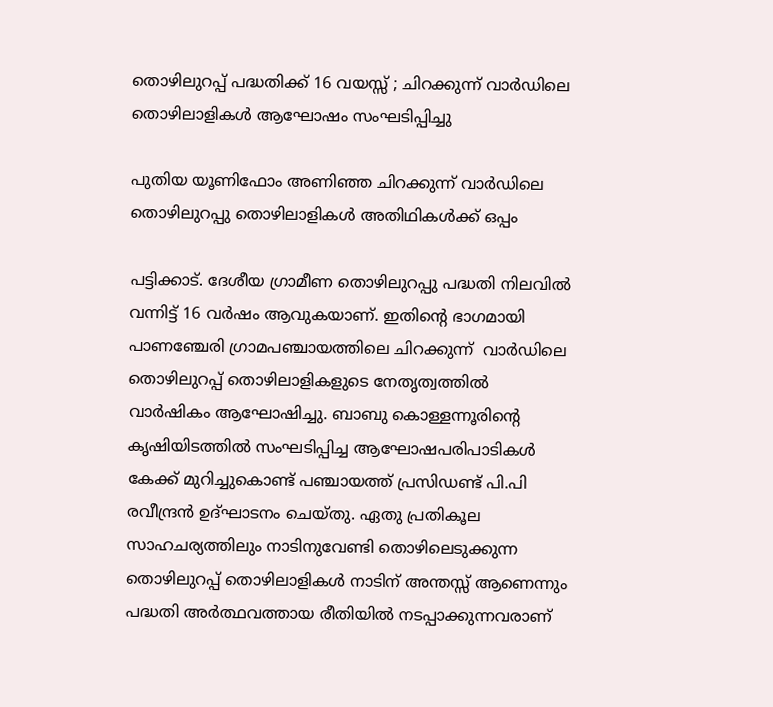തൊഴിലുറപ്പ് പദ്ധതിക്ക് 16 വയസ്സ് ; ചിറക്കുന്ന് വാർഡിലെ തൊഴിലാളികൾ ആഘോഷം സംഘടിപ്പിച്ചു

പുതിയ യൂണിഫോം അണിഞ്ഞ ചിറക്കുന്ന് വാർഡിലെ തൊഴിലുറപ്പു തൊഴിലാളികൾ അതിഥികൾക്ക് ഒപ്പം

പട്ടിക്കാട്. ദേശീയ ഗ്രാമീണ തൊഴിലുറപ്പു പദ്ധതി നിലവിൽ വന്നിട്ട് 16 വർഷം ആവുകയാണ്. ഇതിന്റെ ഭാഗമായി പാണഞ്ചേരി ഗ്രാമപഞ്ചായത്തിലെ ചിറക്കുന്ന്  വാർഡിലെ തൊഴിലുറപ്പ് തൊഴിലാളികളുടെ നേതൃത്വത്തിൽ വാർഷികം ആഘോഷിച്ചു. ബാബു കൊള്ളന്നൂരിന്റെ കൃഷിയിടത്തിൽ സംഘടിപ്പിച്ച ആഘോഷപരിപാടികൾ കേക്ക് മുറിച്ചുകൊണ്ട് പഞ്ചായത്ത് പ്രസിഡണ്ട് പി.പി രവീന്ദ്രൻ ഉദ്ഘാടനം ചെയ്തു. ഏതു പ്രതികൂല സാഹചര്യത്തിലും നാടിനുവേണ്ടി തൊഴിലെടുക്കുന്ന തൊഴിലുറപ്പ് തൊഴിലാളികൾ നാടിന് അന്തസ്സ് ആണെന്നും പദ്ധതി അർത്ഥവത്തായ രീതിയിൽ നടപ്പാക്കുന്നവരാണ്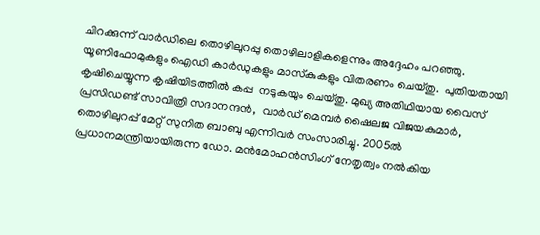ചിറക്കുന്ന് വാർഡിലെ തൊഴിലുറപ്പു തൊഴിലാളികളെന്നും അദ്ദേഹം പറഞ്ഞു.  യൂണിഫോമുകളും ഐഡി കാർഡുകളും മാസ്‌കുകളും വിതരണം ചെയ്തു.  പുതിയതായി കൃഷിചെയ്യുന്ന കൃഷിയിടത്തിൽ കപ്പ  നടുകയും ചെയ്തു. മുഖ്യ അതിഥിയായ വൈസ് പ്രസിഡണ്ട് സാവിത്രി സദാനന്ദൻ,  വാർഡ് മെമ്പർ ഷൈലജ വിജയകുമാർ, തൊഴിലുറപ്പ് മേറ്റ് സുനിത ബാബു എന്നിവർ സംസാരിച്ചു. 2005ൽ പ്രധാനമന്ത്രിയായിരുന്ന ഡോ. മൻമോഹൻസിംഗ് നേതൃത്വം നൽകിയ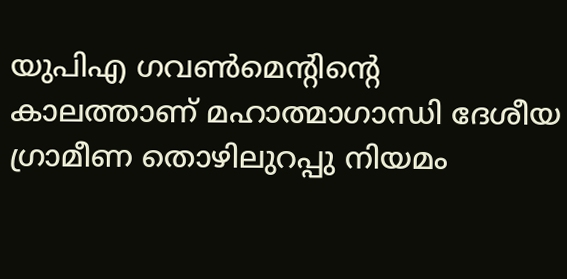യുപിഎ ഗവൺമെന്റിന്റെ കാലത്താണ് മഹാത്മാഗാന്ധി ദേശീയ ഗ്രാമീണ തൊഴിലുറപ്പു നിയമം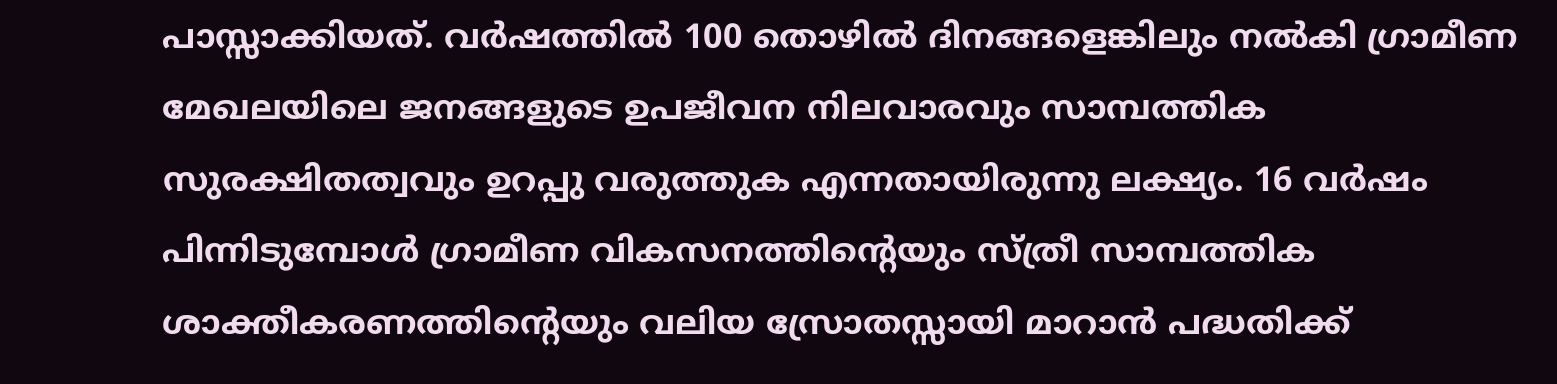പാസ്സാക്കിയത്. വർഷത്തിൽ 100 തൊഴിൽ ദിനങ്ങളെങ്കിലും നൽകി ഗ്രാമീണ മേഖലയിലെ ജനങ്ങളുടെ ഉപജീവന നിലവാരവും സാമ്പത്തിക സുരക്ഷിതത്വവും ഉറപ്പു വരുത്തുക എന്നതായിരുന്നു ലക്ഷ്യം. 16 വർഷം പിന്നിടുമ്പോൾ ഗ്രാമീണ വികസനത്തിന്റെയും സ്ത്രീ സാമ്പത്തിക ശാക്തീകരണത്തിന്റെയും വലിയ സ്രോതസ്സായി മാറാൻ പദ്ധതിക്ക്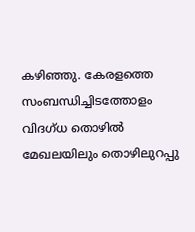കഴിഞ്ഞു. കേരളത്തെ സംബന്ധിച്ചിടത്തോളം വിദഗ്ധ തൊഴിൽ മേഖലയിലും തൊഴിലുറപ്പു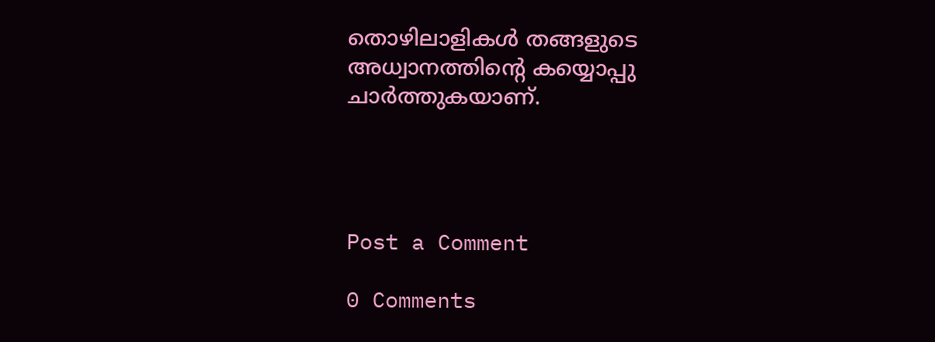തൊഴിലാളികൾ തങ്ങളുടെ അധ്വാനത്തിന്റെ കയ്യൊപ്പു ചാർത്തുകയാണ്.




Post a Comment

0 Comments